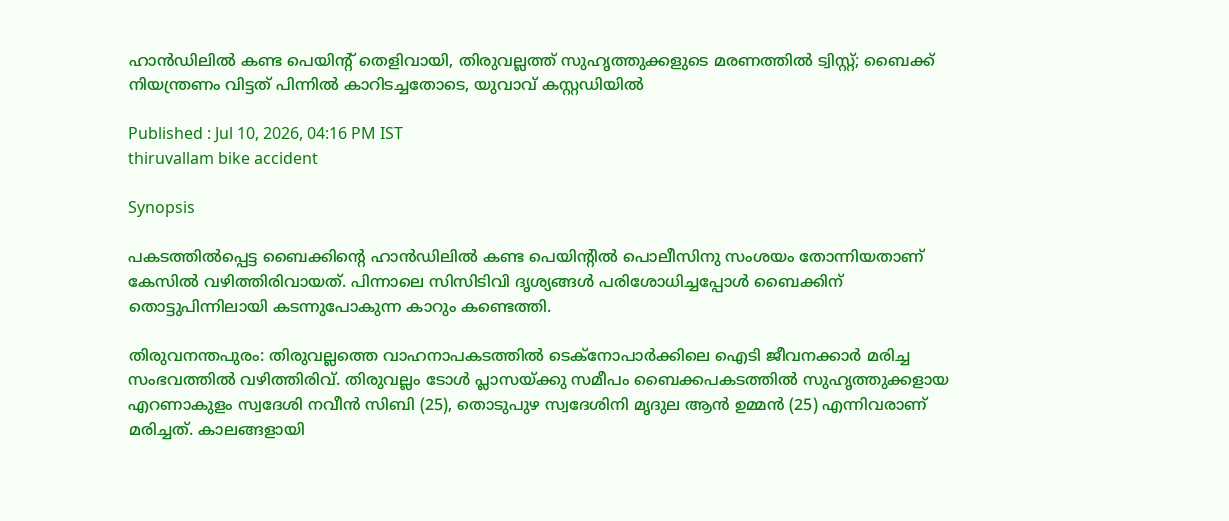ഹാൻഡിലിൽ കണ്ട പെയിന്‍റ് തെളിവായി, തിരുവല്ലത്ത് സുഹൃത്തുക്കളുടെ മരണത്തിൽ ട്വിസ്റ്റ്; ബൈക്ക് നിയന്ത്രണം വിട്ടത് പിന്നിൽ കാറിടച്ചതോടെ, യുവാവ് കസ്റ്റഡിയിൽ

Published : Jul 10, 2026, 04:16 PM IST
thiruvallam bike accident

Synopsis

പകടത്തിൽപ്പെട്ട ബൈക്കിന്‍റെ ഹാൻഡിലിൽ കണ്ട പെയിന്‍റിൽ പൊലീസിനു സംശയം തോന്നിയതാണ് കേസിൽ വഴിത്തിരിവായത്. പിന്നാലെ സിസിടിവി ദൃശ്യങ്ങൾ പരിശോധിച്ചപ്പോൾ ബൈക്കിന് തൊട്ടുപിന്നിലായി കടന്നുപോകുന്ന കാറും കണ്ടെത്തി.

തിരുവനന്തപുരം: തിരുവല്ലത്തെ വാഹനാപകടത്തിൽ ടെക്‌നോപാർക്കിലെ ഐടി ജീവനക്കാർ മരിച്ച സംഭവത്തിൽ വഴിത്തിരിവ്. തിരുവല്ലം ടോള്‍ പ്ലാസയ്ക്കു സമീപം ബൈക്കപകടത്തില്‍ സുഹൃത്തുക്കളായ എറണാകുളം സ്വദേശി നവീന്‍ സിബി (25), തൊടുപുഴ സ്വദേശിനി മൃദുല ആന്‍ ഉമ്മന്‍ (25) എന്നിവരാണ് മരിച്ചത്. കാലങ്ങളായി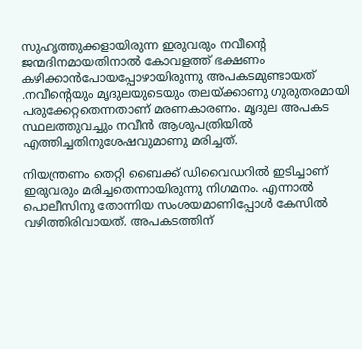സുഹൃത്തുക്കളായിരുന്ന ഇരുവരും നവീന്‍റെ ജന്മദിനമായതിനാൽ കോവളത്ത് ഭക്ഷണം കഴിക്കാൻപോയപ്പോഴായിരുന്നു അപകടമുണ്ടായത് .നവീന്‍റെയും മൃദുലയുടെയും തലയ്ക്കാണു ഗുരുതരമായി പരുക്കേറ്റതെന്നതാണ് മരണകാരണം. മൃദുല അപകട സ്ഥലത്തുവച്ചും നവീന്‍ ആശുപത്രിയില്‍ എത്തിച്ചതിനുശേഷവുമാണു മരിച്ചത്.

നിയന്ത്രണം തെറ്റി ബൈക്ക് ഡിവൈഡറിൽ ഇടിച്ചാണ് ഇരുവരും മരിച്ചതെന്നായിരുന്നു നിഗമനം. എന്നാൽ പൊലീസിനു തോന്നിയ സംശയമാണിപ്പോൾ കേസിൽ വഴിത്തിരിവായത്. അപകടത്തിന്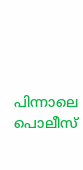പിന്നാലെ പൊലീസ്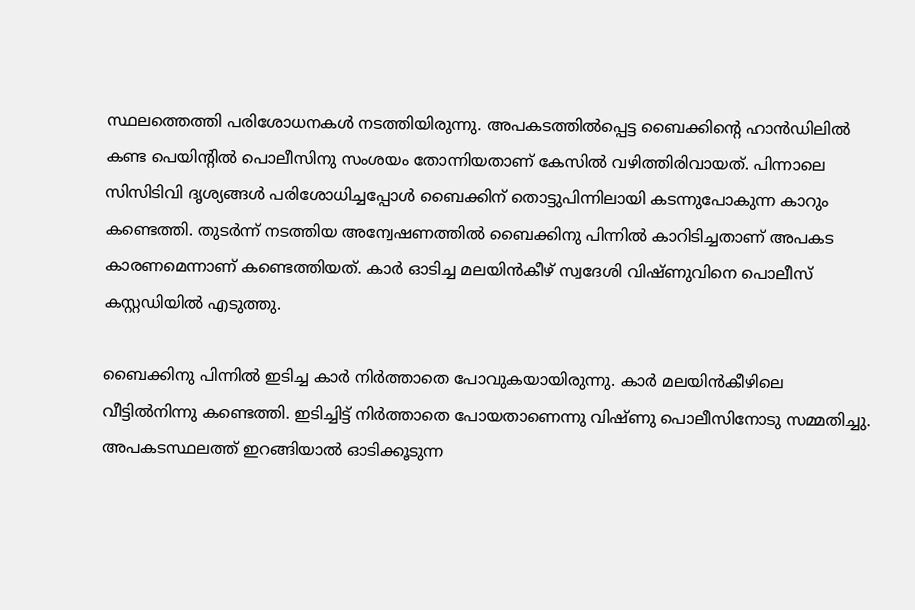സ്ഥലത്തെത്തി പരിശോധനകൾ നടത്തിയിരുന്നു. അപകടത്തിൽപ്പെട്ട ബൈക്കിന്‍റെ ഹാൻഡിലിൽ കണ്ട പെയിന്‍റിൽ പൊലീസിനു സംശയം തോന്നിയതാണ് കേസിൽ വഴിത്തിരിവായത്. പിന്നാലെ സിസിടിവി ദൃശ്യങ്ങൾ പരിശോധിച്ചപ്പോൾ ബൈക്കിന് തൊട്ടുപിന്നിലായി കടന്നുപോകുന്ന കാറും കണ്ടെത്തി. തുടർന്ന് നടത്തിയ അന്വേഷണത്തിൽ ബൈക്കിനു പിന്നിൽ കാറിടിച്ചതാണ് അപകട കാരണമെന്നാണ് കണ്ടെത്തിയത്. കാർ ഓടിച്ച മലയിന്‍കീഴ് സ്വദേശി വിഷ്ണുവിനെ പൊലീസ് കസ്റ്റഡിയിൽ എടുത്തു.

ബൈക്കിനു പിന്നിൽ ഇടിച്ച കാർ നിർത്താതെ പോവുകയായിരുന്നു. കാർ മലയിൻകീഴിലെ വീട്ടിൽനിന്നു കണ്ടെത്തി. ഇടിച്ചിട്ട് നിർത്താതെ പോയതാണെന്നു വിഷ്ണു പൊലീസിനോടു സമ്മതിച്ചു. അപകടസ്ഥലത്ത് ഇറങ്ങിയാല്‍ ഓടിക്കൂടുന്ന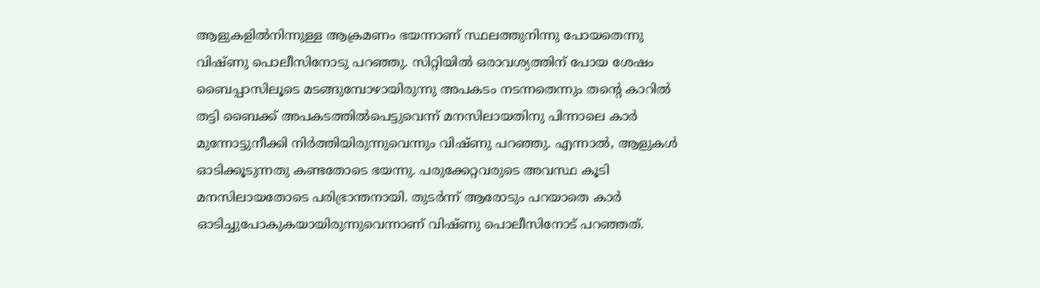ആളുകളില്‍നിന്നുള്ള ആക്രമണം ഭയന്നാണ് സ്ഥലത്തുനിന്നു പോയതെന്നു വിഷ്ണു പൊലീസിനോടു പറഞ്ഞു. സിറ്റിയിൽ ഒരാവശ്യത്തിന് പോയ ശേഷം ബൈപ്പാസിലൂടെ മടങ്ങുമ്പോഴായിരുന്നു അപകടം നടന്നതെന്നും തന്‍റെ കാറില്‍ തട്ടി ബൈക്ക് അപകടത്തില്‍പെട്ടുവെന്ന് മനസിലായതിനു പിന്നാലെ കാര്‍ മുന്നോട്ടുനീക്കി നിര്‍ത്തിയിരുന്നുവെന്നും വിഷ്ണു പറഞ്ഞു. എന്നാൽ, ആളുകള്‍ ഓടിക്കൂടുന്നതു കണ്ടതോടെ ഭയന്നു. പരുക്കേറ്റവരുടെ അവസ്ഥ കൂടി മനസിലായതോടെ പരിഭ്രാന്തനായി. തുടര്‍ന്ന് ആരോടും പറയാതെ കാര്‍ ഓടിച്ചുപോകുകയായിരുന്നുവെന്നാണ് വിഷ്ണു പൊലീസിനോട് പറഞ്ഞത്.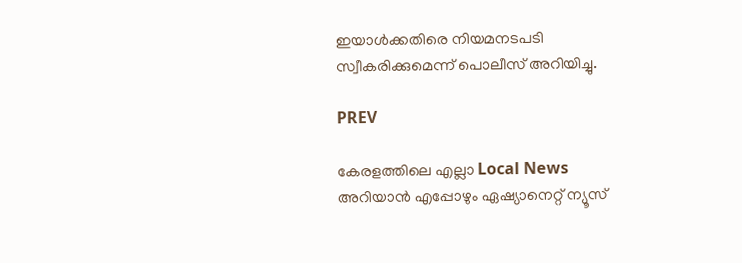ഇയാൾക്കതിരെ നിയമനടപടി സ്വീകരിക്കുമെന്ന് പൊലീസ് അറിയിച്ചു.

PREV

കേരളത്തിലെ എല്ലാ Local News അറിയാൻ എപ്പോഴും ഏഷ്യാനെറ്റ് ന്യൂസ്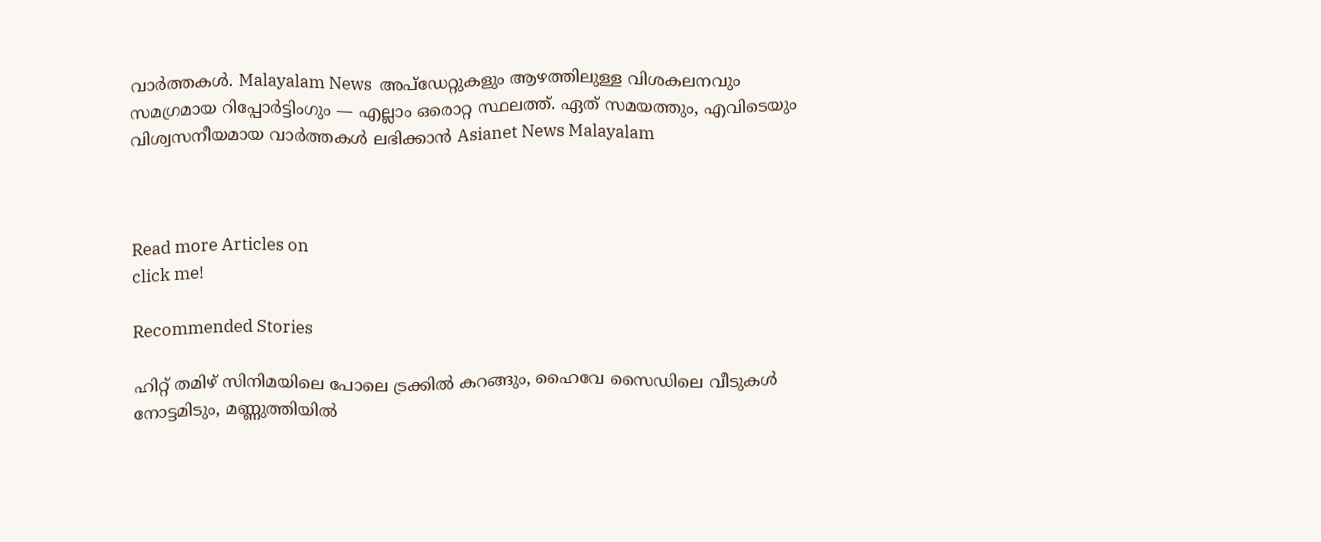വാർത്തകൾ. Malayalam News  അപ്‌ഡേറ്റുകളും ആഴത്തിലുള്ള വിശകലനവും സമഗ്രമായ റിപ്പോർട്ടിംഗും — എല്ലാം ഒരൊറ്റ സ്ഥലത്ത്. ഏത് സമയത്തും, എവിടെയും വിശ്വസനീയമായ വാർത്തകൾ ലഭിക്കാൻ Asianet News Malayalam



Read more Articles on
click me!

Recommended Stories

ഹിറ്റ് തമിഴ് സിനിമയിലെ പോലെ ട്രക്കിൽ കറങ്ങും, ഹൈവേ സൈഡിലെ വീടുകൾ നോട്ടമിടും, മണ്ണുത്തിയിൽ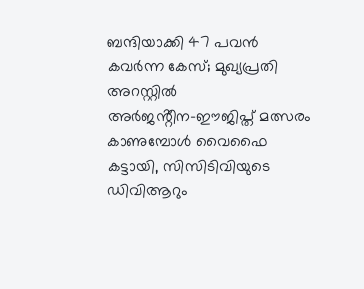ബന്ദിയാക്കി 47 പവൻ കവർന്ന കേസ്; മുഖ്യപ്രതി അറസ്റ്റില്‍
അർജൻ്റീന-ഈജിപ്ത് മത്സരം കാണുമ്പോൾ വൈഫൈ കട്ടായി, സിസിടിവിയുടെ ഡിവിആറും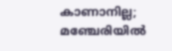കാണാനില്ല; മഞ്ചേരിയിൽ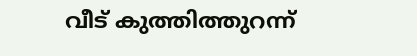വീട് കുത്തിത്തുറന്ന്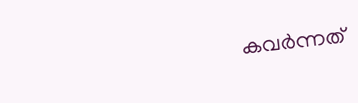കവർന്നത്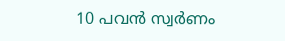10 പവൻ സ്വ‍‍ർണം